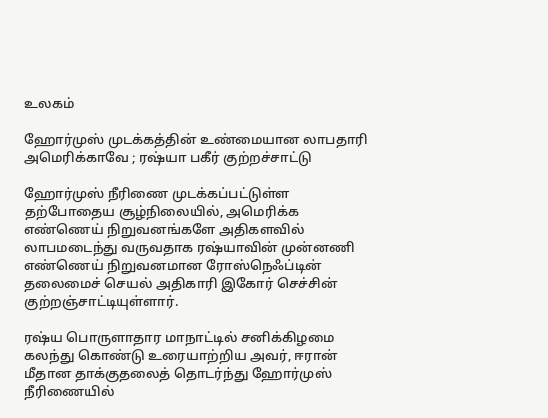உலகம்

ஹோர்முஸ் முடக்கத்தின் உண்மையான லாபதாரி அமெரிக்காவே ; ரஷ்யா பகீர் குற்றச்சாட்டு

ஹோர்முஸ் நீரிணை முடக்கப்பட்டுள்ள தற்போதைய சூழ்நிலையில், அமெரிக்க எண்ணெய் நிறுவனங்களே அதிகளவில் லாபமடைந்து வருவதாக ரஷ்யாவின் முன்னணி எண்ணெய் நிறுவனமான ரோஸ்நெஃப்டின் தலைமைச் செயல் அதிகாரி இகோர் செச்சின் குற்றஞ்சாட்டியுள்ளார்.

ரஷ்ய பொருளாதார மாநாட்டில் சனிக்கிழமை கலந்து கொண்டு உரையாற்றிய அவர், ஈரான் மீதான தாக்குதலைத் தொடர்ந்து ஹோர்முஸ் நீரிணையில்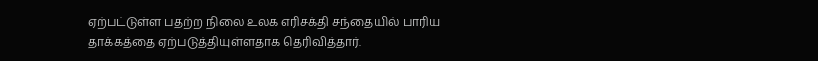ஏற்பட்டுள்ள பதற்ற நிலை உலக எரிசக்தி சந்தையில் பாரிய தாக்கத்தை ஏற்படுத்தியுள்ளதாக தெரிவித்தார்.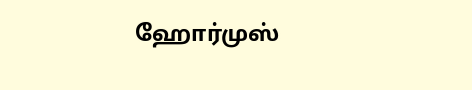ஹோர்முஸ்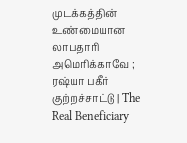முடக்கத்தின் உண்மையான லாபதாரி அமெரிக்காவே ; ரஷ்யா பகீர் குற்றச்சாட்டு | The Real Beneficiary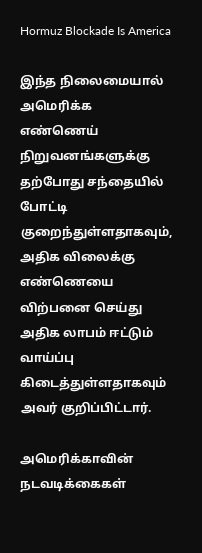Hormuz Blockade Is America

இந்த நிலைமையால் அமெரிக்க எண்ணெய் நிறுவனங்களுக்கு தற்போது சந்தையில் போட்டி குறைந்துள்ளதாகவும், அதிக விலைக்கு எண்ணெயை விற்பனை செய்து அதிக லாபம் ஈட்டும் வாய்ப்பு கிடைத்துள்ளதாகவும் அவர் குறிப்பிட்டார்.

அமெரிக்காவின் நடவடிக்கைகள்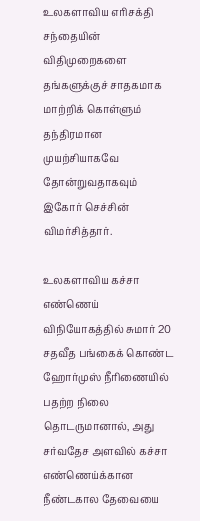உலகளாவிய எரிசக்தி சந்தையின் விதிமுறைகளை தங்களுக்குச் சாதகமாக மாற்றிக் கொள்ளும் தந்திரமான முயற்சியாகவே தோன்றுவதாகவும் இகோர் செச்சின் விமர்சித்தார்.

உலகளாவிய கச்சா எண்ணெய் விநியோகத்தில் சுமார் 20 சதவீத பங்கைக் கொண்ட ஹோர்முஸ் நீரிணையில் பதற்ற நிலை தொடருமானால், அது சர்வதேச அளவில் கச்சா எண்ணெய்க்கான நீண்டகால தேவையை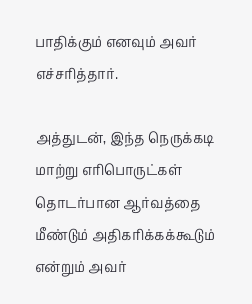பாதிக்கும் எனவும் அவர் எச்சரித்தார்.

அத்துடன், இந்த நெருக்கடி மாற்று எரிபொருட்கள் தொடர்பான ஆர்வத்தை மீண்டும் அதிகரிக்கக்கூடும் என்றும் அவர்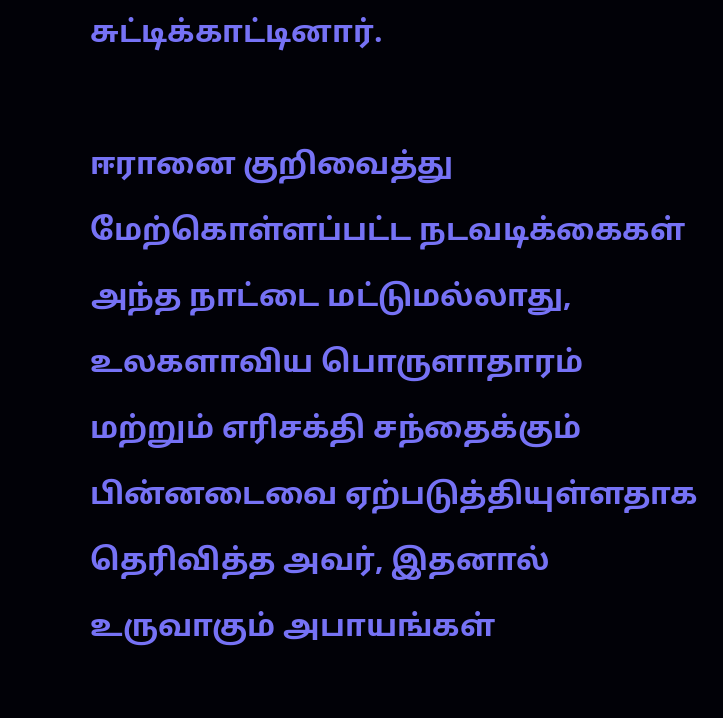சுட்டிக்காட்டினார்.

ஈரானை குறிவைத்து மேற்கொள்ளப்பட்ட நடவடிக்கைகள் அந்த நாட்டை மட்டுமல்லாது, உலகளாவிய பொருளாதாரம் மற்றும் எரிசக்தி சந்தைக்கும் பின்னடைவை ஏற்படுத்தியுள்ளதாக தெரிவித்த அவர், இதனால் உருவாகும் அபாயங்கள்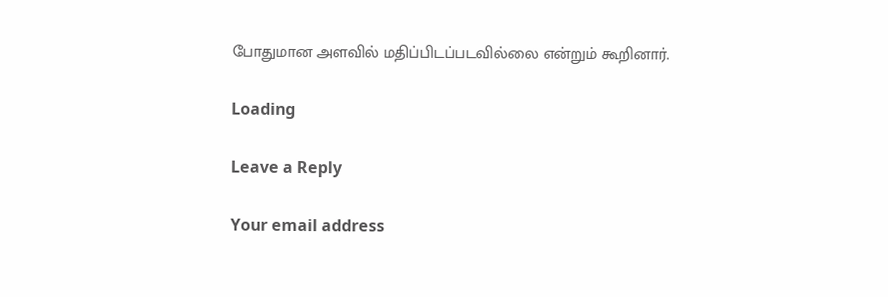போதுமான அளவில் மதிப்பிடப்படவில்லை என்றும் கூறினார்.

Loading

Leave a Reply

Your email address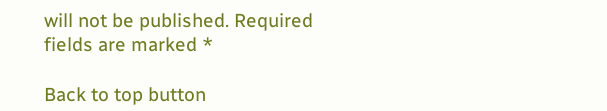will not be published. Required fields are marked *

Back to top button